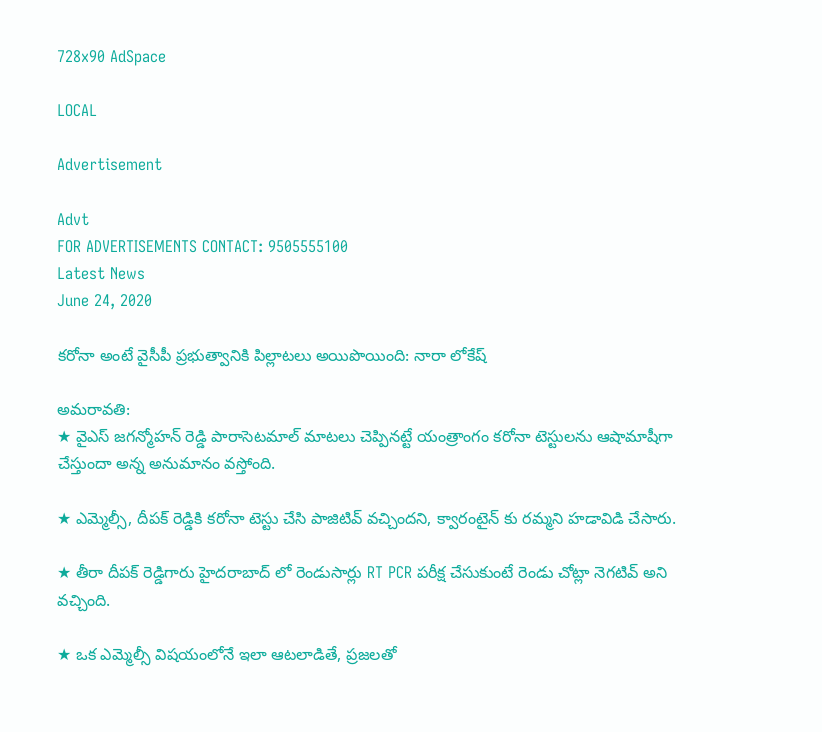728x90 AdSpace

LOCAL

Advertisement

Advt
FOR ADVERTISEMENTS CONTACT: 9505555100
Latest News
June 24, 2020

కరోనా అంటే వైసీపీ ప్రభుత్వానికి పిల్లాటలు అయిపొయింది: నారా లోకేష్

అమరావతి:
★ వైఎస్ జగన్మోహన్ రెడ్డి పారాసెటమాల్ మాటలు చెప్పినట్టే యంత్రాంగం కరోనా టెస్టులను ఆషామాషీగా చేస్తుందా అన్న అనుమానం వస్తోంది.

★ ఎమ్మెల్సీ, దీపక్ రెడ్డికి కరోనా టెస్టు చేసి పాజిటివ్ వచ్చిందని, క్వారంటైన్ కు రమ్మని హడావిడి చేసారు.

★ తీరా దీపక్ రెడ్డిగారు హైదరాబాద్ లో రెండుసార్లు RT PCR పరీక్ష చేసుకుంటే రెండు చోట్లా నెగటివ్ అని వచ్చింది.

★ ఒక ఎమ్మెల్సీ విషయంలోనే ఇలా ఆటలాడితే, ప్రజలతో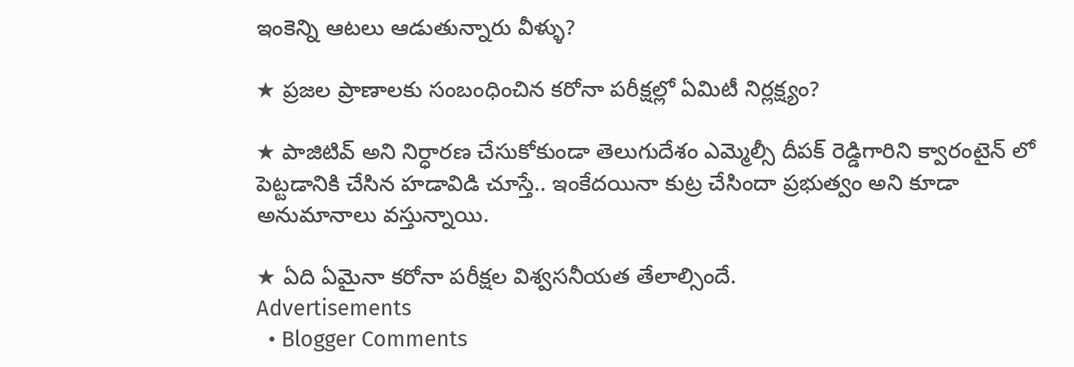ఇంకెన్ని ఆటలు ఆడుతున్నారు వీళ్ళు?

★ ప్రజల ప్రాణాలకు సంబంధించిన కరోనా పరీక్షల్లో ఏమిటీ నిర్లక్ష్యం?

★ పాజిటివ్ అని నిర్ధారణ చేసుకోకుండా తెలుగుదేశం ఎమ్మెల్సీ దీపక్ రెడ్డిగారిని క్వారంటైన్ లో పెట్టడానికి చేసిన హడావిడి చూస్తే.. ఇంకేదయినా కుట్ర చేసిందా ప్రభుత్వం అని కూడా అనుమానాలు వస్తున్నాయి.

★ ఏది ఏమైనా కరోనా పరీక్షల విశ్వసనీయత తేలాల్సిందే.
Advertisements
  • Blogger Comments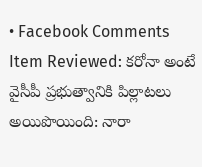• Facebook Comments
Item Reviewed: కరోనా అంటే వైసీపీ ప్రభుత్వానికి పిల్లాటలు అయిపొయింది: నారా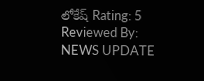లోకేష్ Rating: 5 Reviewed By: NEWS UPDATE